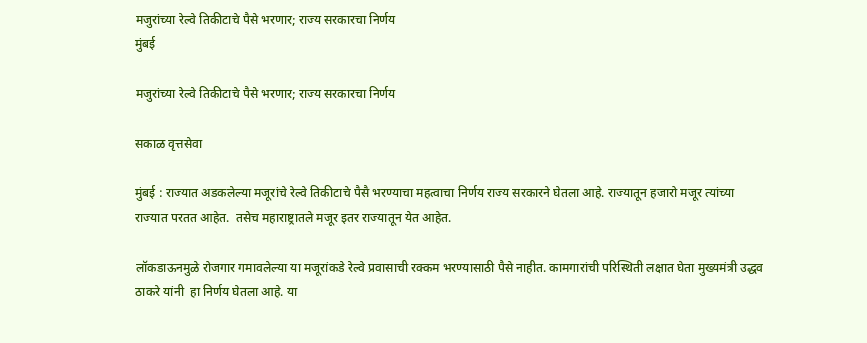मजुरांच्या रेल्वे तिकीटाचे पैसे भरणार; राज्य सरकारचा निर्णय
मुंबई

मजुरांच्या रेल्वे तिकीटाचे पैसे भरणार; राज्य सरकारचा निर्णय

सकाळ वृत्तसेवा

मुंबई : राज्यात अडकलेल्या मजूरांचे रेल्वे तिकीटाचे पैसै भरण्याचा महत्वाचा निर्णय राज्य सरकारने घेतला आहे. राज्यातून हजारो मजूर त्यांच्या राज्यात परतत आहेत.  तसेच महाराष्ट्रातले मजूर इतर राज्यातून येत आहेत.

लॉकडाऊनमुळे रोजगार गमावलेल्या या मजूरांकडे रेल्वे प्रवासाची रक्कम भरण्यासाठी पैसे नाहीत. कामगारांची परिस्थिती लक्षात घेता मुख्यमंत्री उद्धव ठाकरे यांनी  हा निर्णय घेतला आहे. या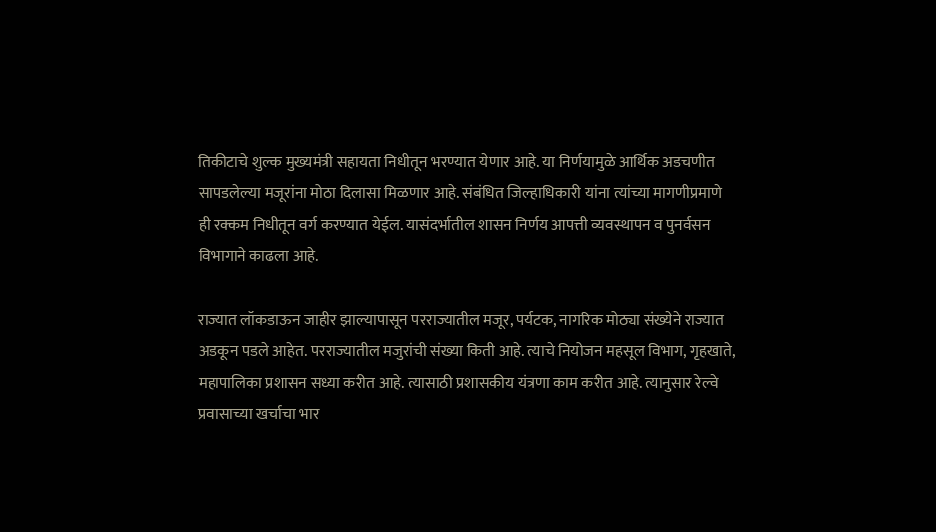तिकीटाचे शुल्क मुख्यमंत्री सहायता निधीतून भरण्यात येणार आहे. या निर्णयामुळे आर्थिक अडचणीत सापडलेल्या मजूरांना मोठा दिलासा मिळणार आहे. संबंधित जिल्हाधिकारी यांना त्यांच्या मागणीप्रमाणे ही रक्कम निधीतून वर्ग करण्यात येईल. यासंदर्भातील शासन निर्णय आपत्ती व्यवस्थापन व पुनर्वसन विभागाने काढला आहे.

राज्यात लॉकडाऊन जाहीर झाल्यापासून परराज्यातील मजूर, पर्यटक, नागरिक मोठ्या संख्येने राज्यात अडकून पडले आहेत. परराज्यातील मजुरांची संख्या किती आहे. त्याचे नियोजन महसूल विभाग, गृहखाते, महापालिका प्रशासन सध्या करीत आहे. त्यासाठी प्रशासकीय यंत्रणा काम करीत आहे. त्यानुसार रेल्वे प्रवासाच्या खर्चाचा भार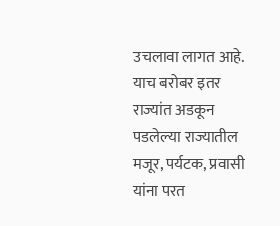उचलावा लागत आहे. याच बरोबर इतर राज्यांत अडकून पडलेल्या राज्यातील मजूर, पर्यटक, प्रवासी यांना परत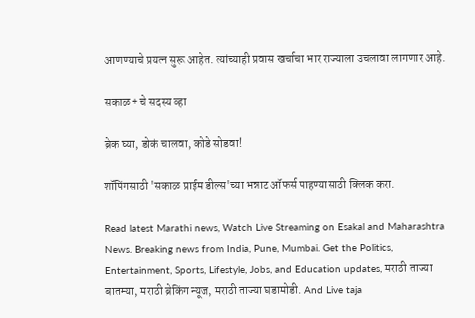आणण्याचे प्रयत्न सुरू आहेत. त्यांच्याही प्रवास खर्चाचा भार राज्याला उचलावा लागणार आहे.

सकाळ+ चे सदस्य व्हा

ब्रेक घ्या, डोकं चालवा, कोडे सोडवा!

शॉपिंगसाठी 'सकाळ प्राईम डील्स'च्या भन्नाट ऑफर्स पाहण्यासाठी क्लिक करा.

Read latest Marathi news, Watch Live Streaming on Esakal and Maharashtra News. Breaking news from India, Pune, Mumbai. Get the Politics, Entertainment, Sports, Lifestyle, Jobs, and Education updates, मराठी ताज्या बातम्या, मराठी ब्रेकिंग न्यूज, मराठी ताज्या घडामोडी. And Live taja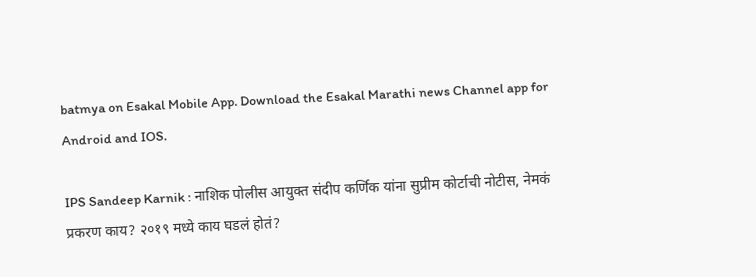batmya on Esakal Mobile App. Download the Esakal Marathi news Channel app for Android and IOS.

IPS Sandeep Karnik : नाशिक पोलीस आयुक्त संदीप कर्णिक यांना सुप्रीम कोर्टाची नोटीस, नेमकं प्रकरण काय? २०१९ मध्ये काय घडलं होतं?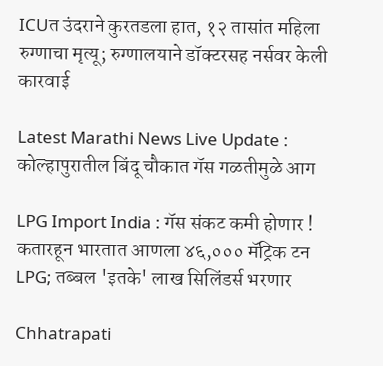ICUत उंदराने कुरतडला हात, १२ तासांत महिला रुग्णाचा मृत्यू; रुग्णालयाने डॉक्टरसह नर्सवर केली कारवाई

Latest Marathi News Live Update : कोल्हापुरातील बिंदू चौकात गॅस गळतीमुळे आग

LPG Import India : गॅस संकट कमी होणार ! कतारहून भारतात आणला ४६,००० मॅट्रिक टन LPG; तब्बल 'इतके' लाख सिलिंडर्स भरणार

Chhatrapati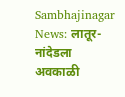Sambhajinagar News: लातूर-नांदेडला अवकाळी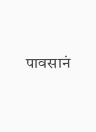पावसानं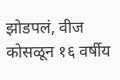झोडपलं, वीज कोसळून १६ वर्षीय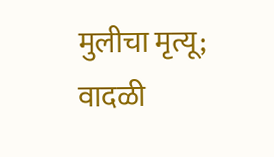मुलीचा मृत्यू; वादळी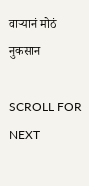वाऱ्यानं मोठं नुकसान

SCROLL FOR NEXT